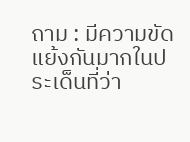ถาม : มีความขัดแย้งกันมากในประเด็นที่ว่า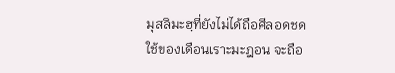มุสลิมะฮฺที่ยังไม่ได้ถือศีลอดชดใช้ของเดือนเราะมะฎอน จะถือ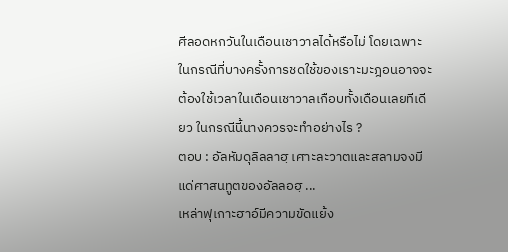ศีลอดหกวันในเดือนเชาวาลได้หรือไม่ โดยเฉพาะในกรณีที่บางครั้งการชดใช้ของเราะมะฎอนอาจจะต้องใช้เวลาในเดือนเชาวาลเกือบทั้งเดือนเลยทีเดียว ในกรณีนี้นางควรจะทำอย่างไร ?
ตอบ : อัลหัมดุลิลลาฮฺ เศาะละวาตและสลามจงมีแด่ศาสนทูตของอัลลอฮฺ ...
เหล่าฟุเกาะฮาอ์มีความขัดแย้ง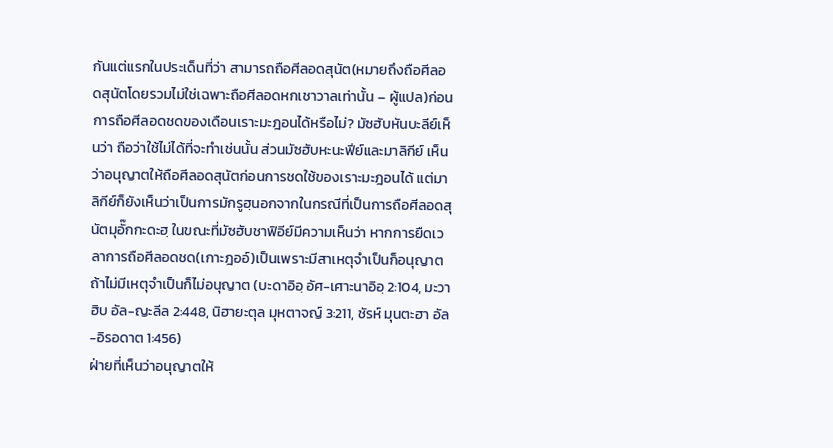กันแต่แรกในประเด็นที่ว่า สามารถถือศีลอดสุนัต(หมายถึงถือศีลอดสุนัตโดยรวมไม่ใช่เฉพาะถือศีลอดหกเชาวาลเท่านั้น – ผู้แปล)ก่อนการถือศีลอดชดของเดือนเราะมะฎอนได้หรือไม่? มัซฮับหันบะลีย์เห็นว่า ถือว่าใช้ไม่ได้ที่จะทำเช่นนั้น ส่วนมัซฮับหะนะฟีย์และมาลิกีย์ เห็นว่าอนุญาตให้ถือศีลอดสุนัตก่อนการชดใช้ของเราะมะฎอนได้ แต่มาลิกีย์ก็ยังเห็นว่าเป็นการมักรูฮฺนอกจากในกรณีที่เป็นการถือศีลอดสุนัตมุอั๊กกะดะฮฺ ในขณะที่มัซฮับชาฟิอีย์มีความเห็นว่า หากการยืดเวลาการถือศีลอดชด(เกาะฎออ์)เป็นเพราะมีสาเหตุจำเป็นก็อนุญาต ถ้าไม่มีเหตุจำเป็นก็ไม่อนุญาต (บะดาอิอฺ อัศ-เศาะนาอิอฺ 2:104, มะวาฮิบ อัล-ญะลีล 2:448, นิฮายะตุล มุหตาจญ์ 3:211, ชัรห์ มุนตะฮา อัล-อิรอดาต 1:456)
ฝ่ายที่เห็นว่าอนุญาตให้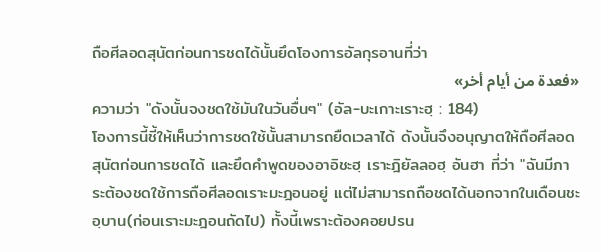ถือศีลอดสุนัตก่อนการชดได้นั้นยึดโองการอัลกุรอานที่ว่า
«فعدة من أيام أخر»
ความว่า "ดังนั้นจงชดใช้มันในวันอื่นๆ" (อัล-บะเกาะเราะฮฺ : 184)
โองการนี้ชี้ให้เห็นว่าการชดใช้นั้นสามารถยืดเวลาได้ ดังนั้นจึงอนุญาตให้ถือศีลอดสุนัตก่อนการชดได้ และยึดคำพูดของอาอิชะฮฺ เราะฎิยัลลอฮฺ อันฮา ที่ว่า "ฉันมีภาระต้องชดใช้การถือศีลอดเราะมะฎอนอยู่ แต่ไม่สามารถถือชดได้นอกจากในเดือนชะอฺบาน(ก่อนเราะมะฎอนถัดไป) ทั้งนี้เพราะต้องคอยปรน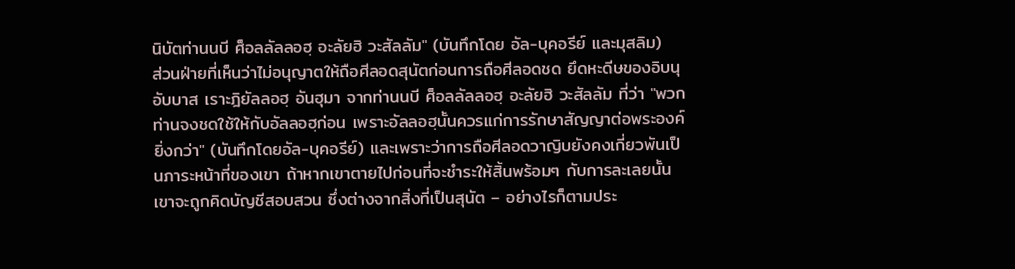นิบัตท่านนบี ศ็อลลัลลอฮฺ อะลัยฮิ วะสัลลัม" (บันทึกโดย อัล-บุคอรีย์ และมุสลิม)
ส่วนฝ่ายที่เห็นว่าไม่อนุญาตให้ถือศีลอดสุนัตก่อนการถือศีลอดชด ยึดหะดีษของอิบนุ อับบาส เราะฎิยัลลอฮฺ อันฮุมา จากท่านนบี ศ็อลลัลลอฮฺ อะลัยฮิ วะสัลลัม ที่ว่า "พวกท่านจงชดใช้ให้กับอัลลอฮฺก่อน เพราะอัลลอฮฺนั้นควรแก่การรักษาสัญญาต่อพระองค์ยิ่งกว่า" (บันทึกโดยอัล-บุคอรีย์) และเพราะว่าการถือศีลอดวาญิบยังคงเกี่ยวพันเป็นภาระหน้าที่ของเขา ถ้าหากเขาตายไปก่อนที่จะชำระให้สิ้นพร้อมๆ กับการละเลยนั้น เขาจะถูกคิดบัญชีสอบสวน ซึ่งต่างจากสิ่งที่เป็นสุนัต – อย่างไรก็ตามประ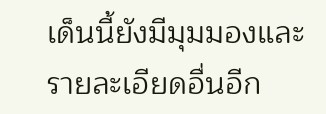เด็นนี้ยังมีมุมมองและรายละเอียดอื่นอีก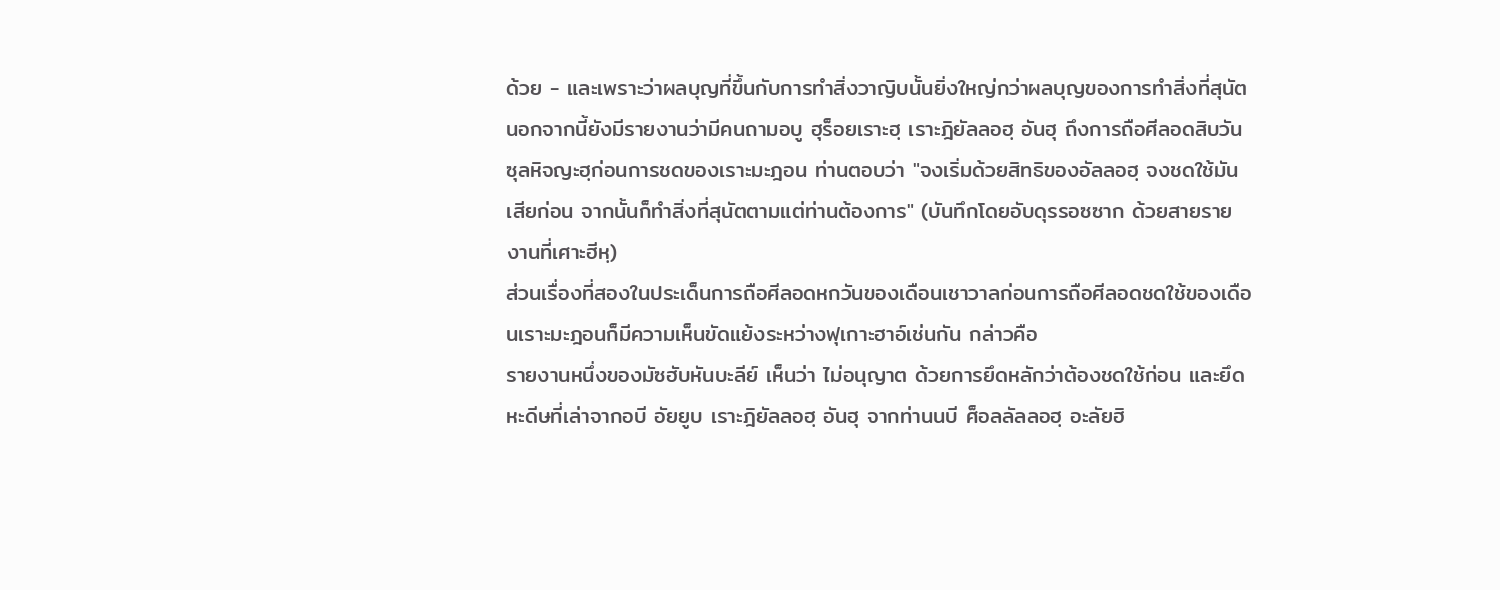ด้วย - และเพราะว่าผลบุญที่ขึ้นกับการทำสิ่งวาญิบนั้นยิ่งใหญ่กว่าผลบุญของการทำสิ่งที่สุนัต นอกจากนี้ยังมีรายงานว่ามีคนถามอบู ฮุร็อยเราะฮฺ เราะฎิยัลลอฮฺ อันฮุ ถึงการถือศีลอดสิบวันซุลหิจญะฮฺก่อนการชดของเราะมะฎอน ท่านตอบว่า "จงเริ่มด้วยสิทธิของอัลลอฮฺ จงชดใช้มันเสียก่อน จากนั้นก็ทำสิ่งที่สุนัตตามแต่ท่านต้องการ" (บันทึกโดยอับดุรรอซซาก ด้วยสายรายงานที่เศาะฮีหฺ)
ส่วนเรื่องที่สองในประเด็นการถือศีลอดหกวันของเดือนเชาวาลก่อนการถือศีลอดชดใช้ของเดือนเราะมะฎอนก็มีความเห็นขัดแย้งระหว่างฟุเกาะฮาอ์เช่นกัน กล่าวคือ
รายงานหนึ่งของมัซฮับหันบะลีย์ เห็นว่า ไม่อนุญาต ด้วยการยึดหลักว่าต้องชดใช้ก่อน และยึดหะดีษที่เล่าจากอบี อัยยูบ เราะฎิยัลลอฮฺ อันฮุ จากท่านนบี ศ็อลลัลลอฮฺ อะลัยฮิ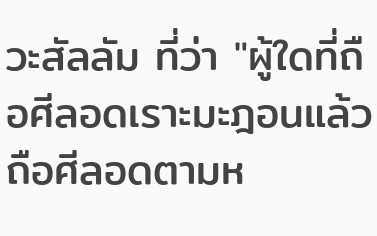วะสัลลัม ที่ว่า "ผู้ใดที่ถือศีลอดเราะมะฎอนแล้วถือศีลอดตามห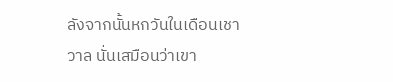ลังจากนั้นหกวันในเดือนเชาวาล นั่นเสมือนว่าเขา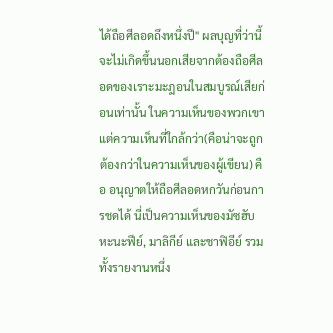ได้ถือศีลอดถึงหนึ่งปี" ผลบุญที่ว่านี้จะไม่เกิดขึ้นนอกเสียจากต้องถือศีลอดของเราะมะฎอนในสมบูรณ์เสียก่อนเท่านั้น ในความเห็นของพวกเขา
แต่ความเห็นที่ใกล้กว่า(คือน่าจะถูกต้องกว่าในความเห็นของผู้เขียน) คือ อนุญาตให้ถือศีลอดหกวันก่อนการชดได้ นี่เป็นความเห็นของมัซฮับหะนะฟีย์, มาลิกีย์ และชาฟิอีย์ รวมทั้งรายงานหนึ่ง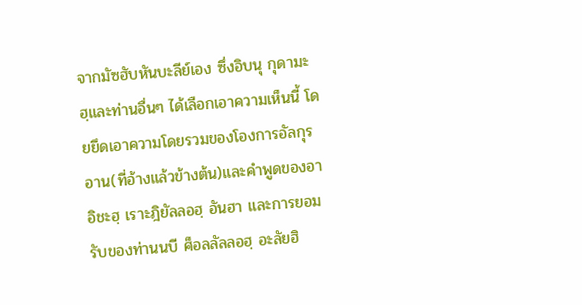จากมัซฮับหันบะลีย์เอง ซึ่งอิบนุ กุดามะฮฺและท่านอื่นๆ ได้เลือกเอาความเห็นนี้ โดยยึดเอาความโดยรวมของโองการอัลกุรอาน(ที่อ้างแล้วข้างต้น)และคำพูดของอาอิชะฮฺ เราะฎิยัลลอฮฺ อันฮา และการยอมรับของท่านนบี ศ็อลลัลลอฮฺ อะลัยฮิ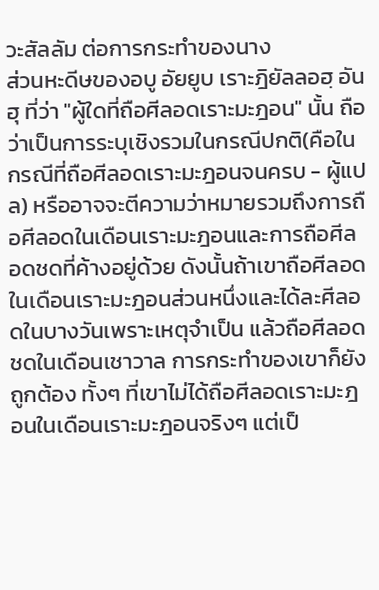วะสัลลัม ต่อการกระทำของนาง
ส่วนหะดีษของอบู อัยยูบ เราะฎิยัลลอฮฺ อันฮุ ที่ว่า "ผู้ใดที่ถือศีลอดเราะมะฎอน" นั้น ถือว่าเป็นการระบุเชิงรวมในกรณีปกติ(คือในกรณีที่ถือศีลอดเราะมะฎอนจนครบ - ผู้แปล) หรืออาจจะตีความว่าหมายรวมถึงการถือศีลอดในเดือนเราะมะฎอนและการถือศีลอดชดที่ค้างอยู่ด้วย ดังนั้นถ้าเขาถือศีลอดในเดือนเราะมะฎอนส่วนหนึ่งและได้ละศีลอดในบางวันเพราะเหตุจำเป็น แล้วถือศีลอดชดในเดือนเชาวาล การกระทำของเขาก็ยังถูกต้อง ทั้งๆ ที่เขาไม่ได้ถือศีลอดเราะมะฎอนในเดือนเราะมะฎอนจริงๆ แต่เป็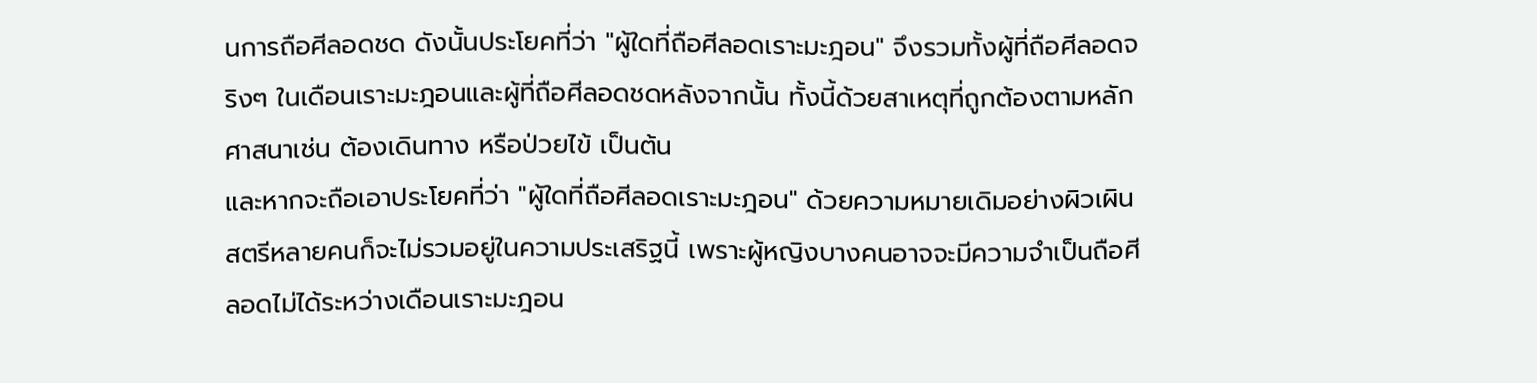นการถือศีลอดชด ดังนั้นประโยคที่ว่า "ผู้ใดที่ถือศีลอดเราะมะฎอน" จึงรวมทั้งผู้ที่ถือศีลอดจริงๆ ในเดือนเราะมะฎอนและผู้ที่ถือศีลอดชดหลังจากนั้น ทั้งนี้ด้วยสาเหตุที่ถูกต้องตามหลักศาสนาเช่น ต้องเดินทาง หรือป่วยไข้ เป็นต้น
และหากจะถือเอาประโยคที่ว่า "ผู้ใดที่ถือศีลอดเราะมะฎอน" ด้วยความหมายเดิมอย่างผิวเผิน สตรีหลายคนก็จะไม่รวมอยู่ในความประเสริฐนี้ เพราะผู้หญิงบางคนอาจจะมีความจำเป็นถือศีลอดไม่ได้ระหว่างเดือนเราะมะฎอน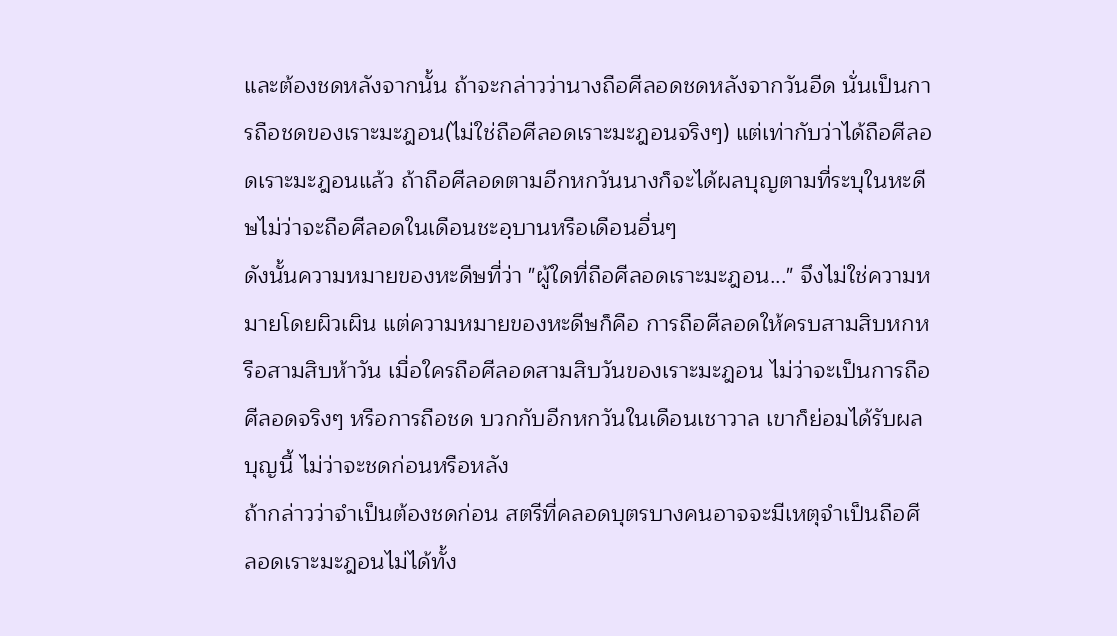และต้องชดหลังจากนั้น ถ้าจะกล่าวว่านางถือศีลอดชดหลังจากวันอีด นั่นเป็นการถือชดของเราะมะฎอน(ไม่ใช่ถือศีลอดเราะมะฎอนจริงๆ) แต่เท่ากับว่าได้ถือศีลอดเราะมะฎอนแล้ว ถ้าถือศีลอดตามอีกหกวันนางก็จะได้ผลบุญตามที่ระบุในหะดีษไม่ว่าจะถือศีลอดในเดือนชะอฺบานหรือเดือนอื่นๆ
ดังนั้นความหมายของหะดีษที่ว่า "ผู้ใดที่ถือศีลอดเราะมะฎอน..." จึงไม่ใช่ความหมายโดยผิวเผิน แต่ความหมายของหะดีษก็คือ การถือศีลอดให้ครบสามสิบหกหรือสามสิบห้าวัน เมื่อใครถือศีลอดสามสิบวันของเราะมะฎอน ไม่ว่าจะเป็นการถือศีลอดจริงๆ หรือการถือชด บวกกับอีกหกวันในเดือนเชาวาล เขาก็ย่อมได้รับผลบุญนี้ ไม่ว่าจะชดก่อนหรือหลัง
ถ้ากล่าวว่าจำเป็นต้องชดก่อน สตรีที่คลอดบุตรบางคนอาจจะมีเหตุจำเป็นถือศีลอดเราะมะฎอนไม่ได้ทั้ง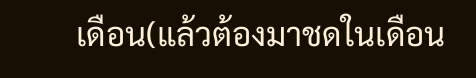เดือน(แล้วต้องมาชดในเดือน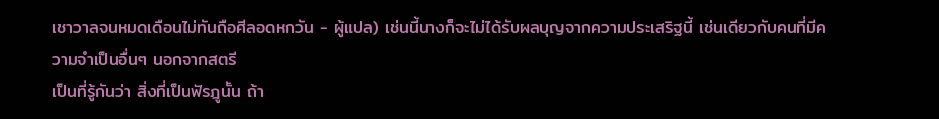เชาวาลจนหมดเดือนไม่ทันถือศีลอดหกวัน - ผู้แปล) เช่นนี้นางก็จะไม่ได้รับผลบุญจากความประเสริฐนี้ เช่นเดียวกับคนที่มีความจำเป็นอื่นๆ นอกจากสตรี
เป็นที่รู้กันว่า สิ่งที่เป็นฟัรฎูนั้น ถ้า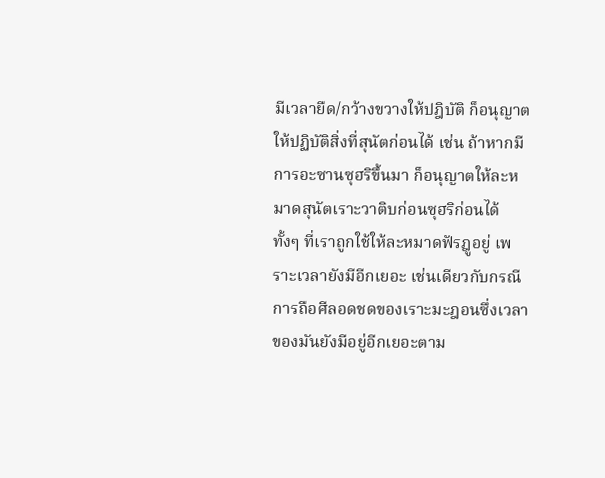มีเวลายืด/กว้างขวางให้ปฎิบัติ ก็อนุญาตให้ปฏิบัติสิ่งที่สุนัตก่อนได้ เช่น ถ้าหากมีการอะซานซุฮริขึ้นมา ก็อนุญาตให้ละหมาดสุนัตเราะวาติบก่อนซุฮริก่อนได้ ทั้งๆ ที่เราถูกใช้ให้ละหมาดฟัรฎูอยู่ เพราะเวลายังมีอีกเยอะ เช่นเดียวกับกรณีการถือศีลอดชดของเราะมะฎอนซึ่งเวลาของมันยังมีอยู่อีกเยอะตาม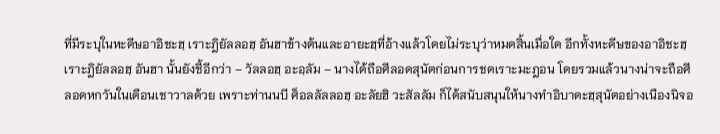ที่มีระบุในหะดีษอาอิชะฮฺ เราะฎิยัลลอฮฺ อันฮาข้างต้นและอายะฮฺที่อ้างแล้วโดยไม่ระบุว่าหมดสิ้นเมื่อใด อีกทั้งหะดีษของอาอิชะฮฺ เราะฎิยัลลอฮฺ อันฮา นั้นยังชี้อีกว่า – วัลลอฮฺ อะอฺลัม – นางได้ถือศีลอดสุนัตก่อนการชดเราะมะฎอน โดยรวมแล้วนางน่าจะถือศีลอดหกวันในเดือนเชาวาลด้วย เพราะท่านนบี ศ็อลลัลลอฮฺ อะลัยฮิ วะสัลลัม ก็ได้สนับสนุนให้นางทำอิบาดะฮฺสุนัตอย่างเนืองนิจอ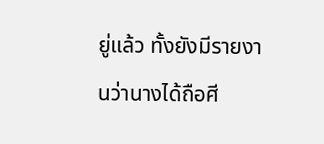ยู่แล้ว ทั้งยังมีรายงานว่านางได้ถือศี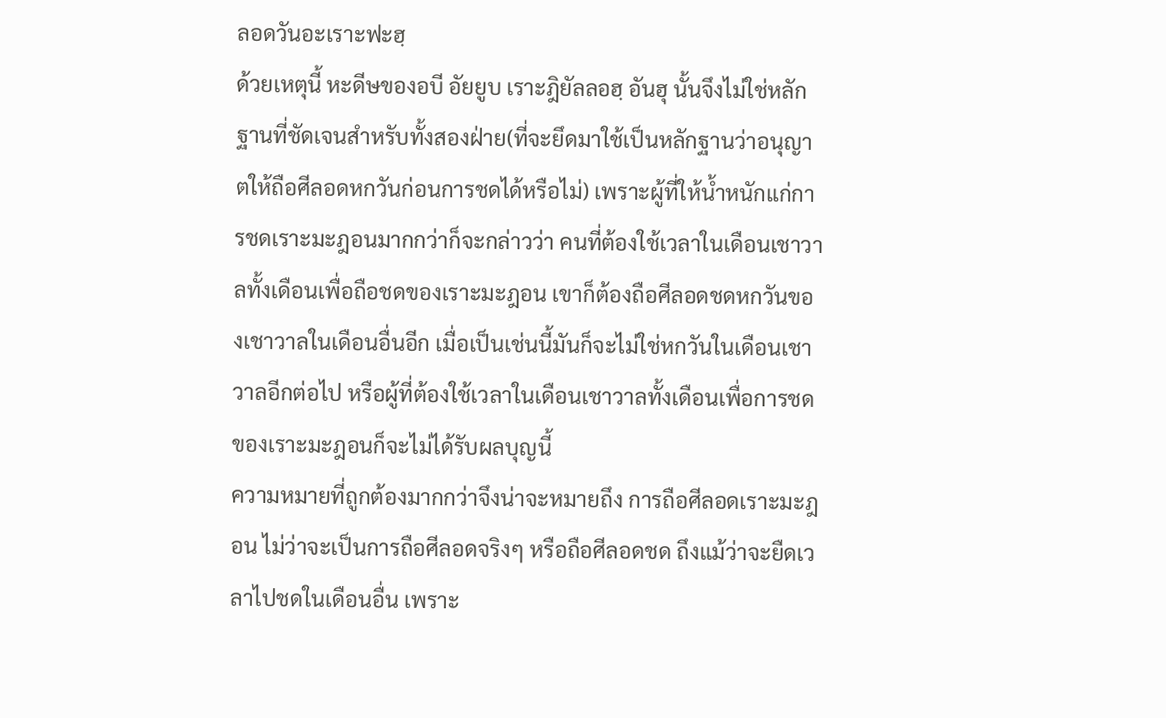ลอดวันอะเราะฟะฮฺ
ด้วยเหตุนี้ หะดีษของอบี อัยยูบ เราะฎิยัลลอฮฺ อันฮุ นั้นจึงไม่ใช่หลักฐานที่ชัดเจนสำหรับทั้งสองฝ่าย(ที่จะยึดมาใช้เป็นหลักฐานว่าอนุญาตให้ถือศีลอดหกวันก่อนการชดได้หรือไม่) เพราะผู้ที่ให้น้ำหนักแก่การชดเราะมะฎอนมากกว่าก็จะกล่าวว่า คนที่ต้องใช้เวลาในเดือนเชาวาลทั้งเดือนเพื่อถือชดของเราะมะฎอน เขาก็ต้องถือศีลอดชดหกวันของเชาวาลในเดือนอื่นอีก เมื่อเป็นเช่นนี้มันก็จะไม่ใช่หกวันในเดือนเชาวาลอีกต่อไป หรือผู้ที่ต้องใช้เวลาในเดือนเชาวาลทั้งเดือนเพื่อการชดของเราะมะฎอนก็จะไม่ได้รับผลบุญนี้
ความหมายที่ถูกต้องมากกว่าจึงน่าจะหมายถึง การถือศีลอดเราะมะฎอน ไม่ว่าจะเป็นการถือศีลอดจริงๆ หรือถือศีลอดชด ถึงแม้ว่าจะยืดเวลาไปชดในเดือนอื่น เพราะ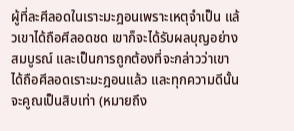ผู้ที่ละศีลอดในเราะมะฎอนเพราะเหตุจำเป็น แล้วเขาได้ถือศีลอดชด เขาก็จะได้รับผลบุญอย่างสมบูรณ์ และเป็นการถูกต้องที่จะกล่าวว่าเขาได้ถือศีลอดเราะมะฎอนแล้ว และทุกความดีนั้นจะคูณเป็นสิบเท่า (หมายถึง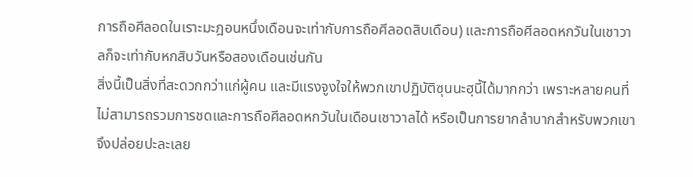การถือศีลอดในเราะมะฎอนหนึ่งเดือนจะเท่ากับการถือศีลอดสิบเดือน) และการถือศีลอดหกวันในเชาวาลก็จะเท่ากับหกสิบวันหรือสองเดือนเช่นกัน
สิ่งนี้เป็นสิ่งที่สะดวกกว่าแก่ผู้คน และมีแรงจูงใจให้พวกเขาปฏิบัติซุนนะฮฺนี้ได้มากกว่า เพราะหลายคนที่ไม่สามารถรวมการชดและการถือศีลอดหกวันในเดือนเชาวาลได้ หรือเป็นการยากลำบากสำหรับพวกเขา จึงปล่อยปะละเลย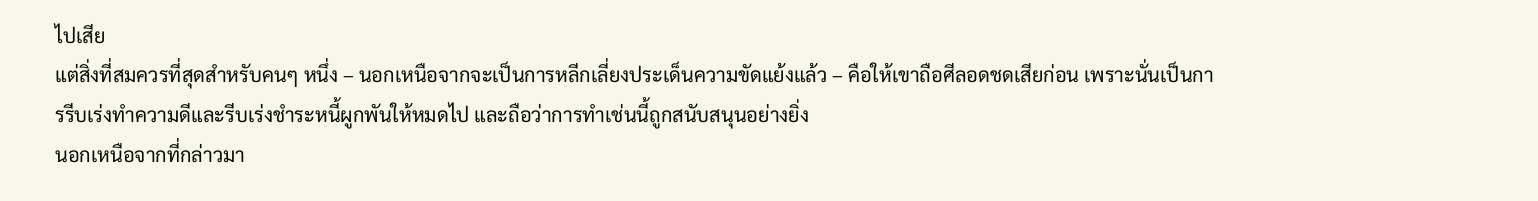ไปเสีย
แต่สิ่งที่สมควรที่สุดสำหรับคนๆ หนึ่ง – นอกเหนือจากจะเป็นการหลีกเลี่ยงประเด็นความขัดแย้งแล้ว – คือให้เขาถือศีลอดชดเสียก่อน เพราะนั่นเป็นการรีบเร่งทำความดีและรีบเร่งชำระหนี้ผูกพันให้หมดไป และถือว่าการทำเช่นนี้ถูกสนับสนุนอย่างยิ่ง
นอกเหนือจากที่กล่าวมา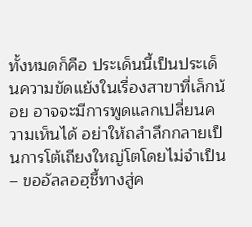ทั้งหมดก็คือ ประเด็นนี้เป็นประเด็นความขัดแย้งในเรื่องสาขาที่เล็กน้อย อาจจะมีการพูดแลกเปลี่ยนความเห็นได้ อย่าให้ถลำลึกกลายเป็นการโต้เถียงใหญ่โตโดยไม่จำเป็น – ขออัลลอฮฺชี้ทางสู่ค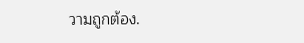วามถูกต้อง.